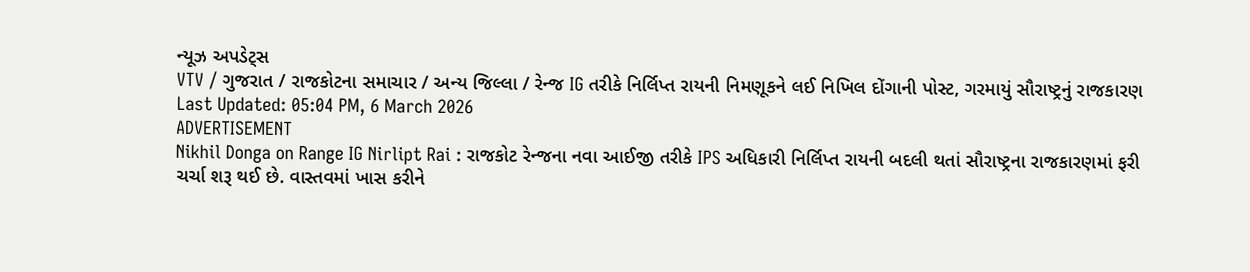ન્યૂઝ અપડેટ્સ
VTV / ગુજરાત / રાજકોટના સમાચાર / અન્ય જિલ્લા / રેન્જ IG તરીકે નિર્લિપ્ત રાયની નિમણૂકને લઈ નિખિલ દોંગાની પોસ્ટ, ગરમાયું સૌરાષ્ટ્રનું રાજકારણ
Last Updated: 05:04 PM, 6 March 2026
ADVERTISEMENT
Nikhil Donga on Range IG Nirlipt Rai : રાજકોટ રેન્જના નવા આઈજી તરીકે IPS અધિકારી નિર્લિપ્ત રાયની બદલી થતાં સૌરાષ્ટ્રના રાજકારણમાં ફરી ચર્ચા શરૂ થઈ છે. વાસ્તવમાં ખાસ કરીને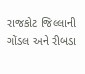રાજકોટ જિલ્લાની ગોંડલ અને રીબડા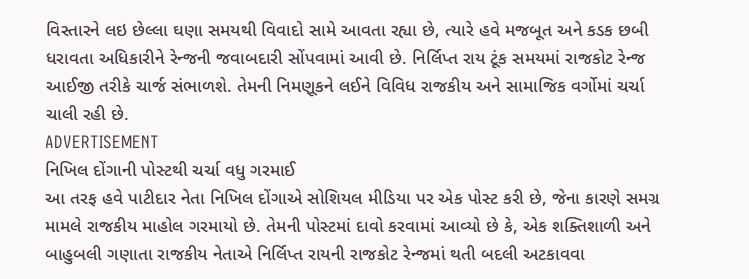વિસ્તારને લઇ છેલ્લા ઘણા સમયથી વિવાદો સામે આવતા રહ્યા છે, ત્યારે હવે મજબૂત અને કડક છબી ધરાવતા અધિકારીને રેન્જની જવાબદારી સોંપવામાં આવી છે. નિર્લિપ્ત રાય ટૂંક સમયમાં રાજકોટ રેન્જ આઈજી તરીકે ચાર્જ સંભાળશે. તેમની નિમણૂકને લઈને વિવિધ રાજકીય અને સામાજિક વર્ગોમાં ચર્ચા ચાલી રહી છે.
ADVERTISEMENT
નિખિલ દોંગાની પોસ્ટથી ચર્ચા વધુ ગરમાઈ
આ તરફ હવે પાટીદાર નેતા નિખિલ દોંગાએ સોશિયલ મીડિયા પર એક પોસ્ટ કરી છે, જેના કારણે સમગ્ર મામલે રાજકીય માહોલ ગરમાયો છે. તેમની પોસ્ટમાં દાવો કરવામાં આવ્યો છે કે, એક શક્તિશાળી અને બાહુબલી ગણાતા રાજકીય નેતાએ નિર્લિપ્ત રાયની રાજકોટ રેન્જમાં થતી બદલી અટકાવવા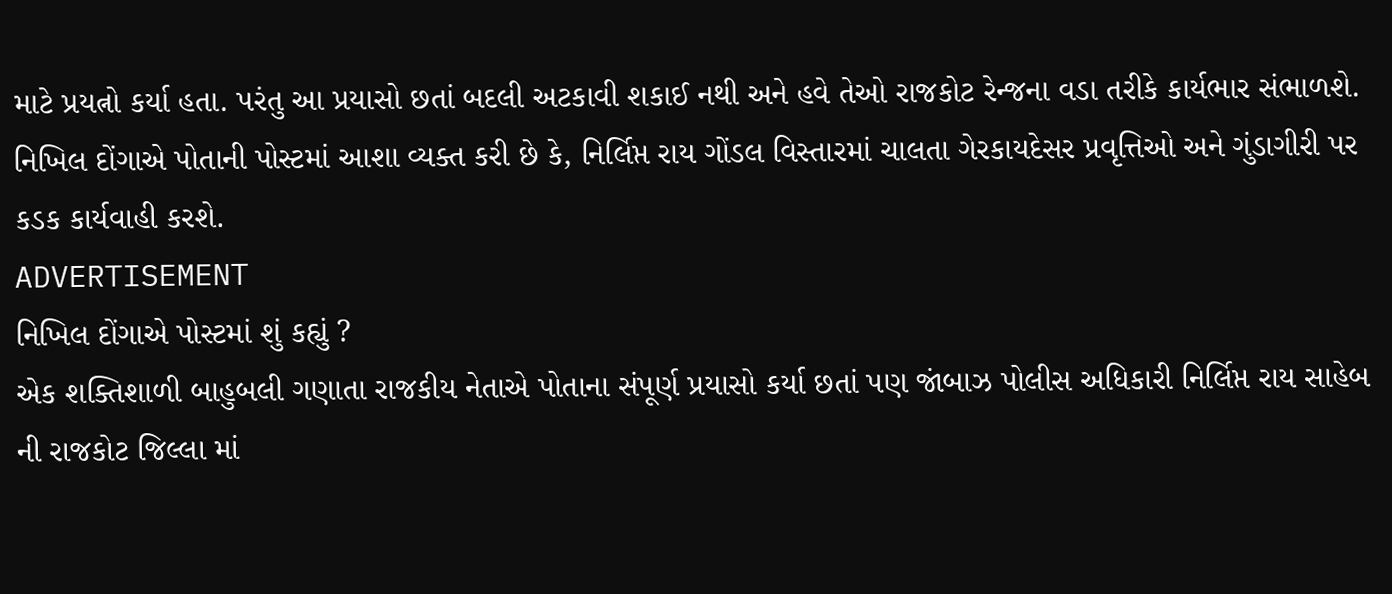માટે પ્રયત્નો કર્યા હતા. પરંતુ આ પ્રયાસો છતાં બદલી અટકાવી શકાઈ નથી અને હવે તેઓ રાજકોટ રેન્જના વડા તરીકે કાર્યભાર સંભાળશે. નિખિલ દોંગાએ પોતાની પોસ્ટમાં આશા વ્યક્ત કરી છે કે, નિર્લિપ્ત રાય ગોંડલ વિસ્તારમાં ચાલતા ગેરકાયદેસર પ્રવૃત્તિઓ અને ગુંડાગીરી પર કડક કાર્યવાહી કરશે.
ADVERTISEMENT
નિખિલ દોંગાએ પોસ્ટમાં શું કહ્યું ?
એક શક્તિશાળી બાહુબલી ગણાતા રાજકીય નેતાએ પોતાના સંપૂર્ણ પ્રયાસો કર્યા છતાં પણ જાંબાઝ પોલીસ અધિકારી નિર્લિપ્ત રાય સાહેબ ની રાજકોટ જિલ્લા માં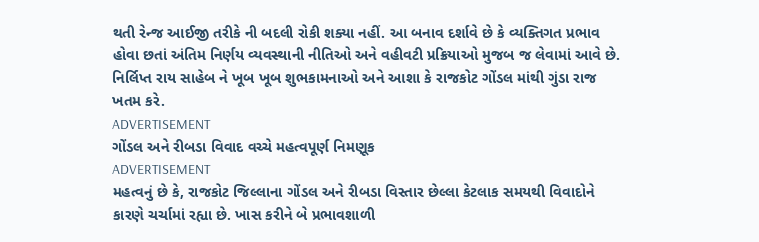થતી રેન્જ આઈજી તરીકે ની બદલી રોકી શક્યા નહીં. આ બનાવ દર્શાવે છે કે વ્યક્તિગત પ્રભાવ હોવા છતાં અંતિમ નિર્ણય વ્યવસ્થાની નીતિઓ અને વહીવટી પ્રક્રિયાઓ મુજબ જ લેવામાં આવે છે. નિર્લિપ્ત રાય સાહેબ ને ખૂબ ખૂબ શુભકામનાઓ અને આશા કે રાજકોટ ગોંડલ માંથી ગુંડા રાજ ખતમ કરે.
ADVERTISEMENT
ગોંડલ અને રીબડા વિવાદ વચ્ચે મહત્વપૂર્ણ નિમણૂક
ADVERTISEMENT
મહત્વનું છે કે, રાજકોટ જિલ્લાના ગોંડલ અને રીબડા વિસ્તાર છેલ્લા કેટલાક સમયથી વિવાદોને કારણે ચર્ચામાં રહ્યા છે. ખાસ કરીને બે પ્રભાવશાળી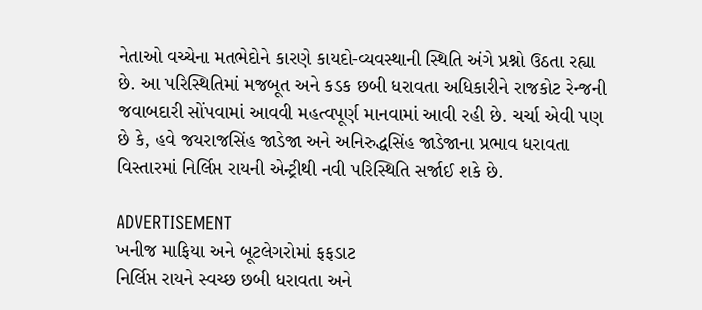નેતાઓ વચ્ચેના મતભેદોને કારણે કાયદો-વ્યવસ્થાની સ્થિતિ અંગે પ્રશ્નો ઉઠતા રહ્યા છે. આ પરિસ્થિતિમાં મજબૂત અને કડક છબી ધરાવતા અધિકારીને રાજકોટ રેન્જની જવાબદારી સોંપવામાં આવવી મહત્વપૂર્ણ માનવામાં આવી રહી છે. ચર્ચા એવી પણ છે કે, હવે જયરાજસિંહ જાડેજા અને અનિરુદ્ધસિંહ જાડેજાના પ્રભાવ ધરાવતા વિસ્તારમાં નિર્લિપ્ત રાયની એન્ટ્રીથી નવી પરિસ્થિતિ સર્જાઈ શકે છે.

ADVERTISEMENT
ખનીજ માફિયા અને બૂટલેગરોમાં ફફડાટ
નિર્લિપ્ત રાયને સ્વચ્છ છબી ધરાવતા અને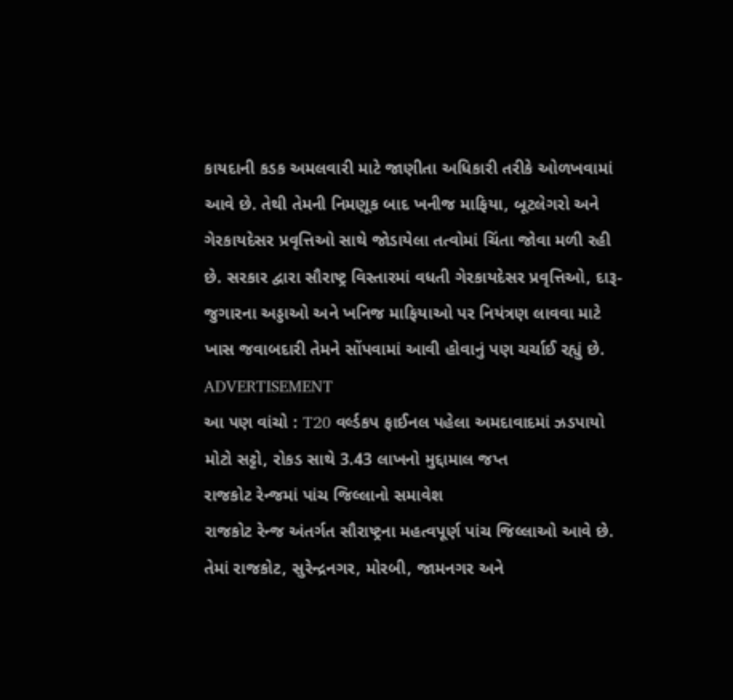કાયદાની કડક અમલવારી માટે જાણીતા અધિકારી તરીકે ઓળખવામાં આવે છે. તેથી તેમની નિમણૂક બાદ ખનીજ માફિયા, બૂટલેગરો અને ગેરકાયદેસર પ્રવૃત્તિઓ સાથે જોડાયેલા તત્વોમાં ચિંતા જોવા મળી રહી છે. સરકાર દ્વારા સૌરાષ્ટ્ર વિસ્તારમાં વધતી ગેરકાયદેસર પ્રવૃત્તિઓ, દારૂ-જુગારના અડ્ડાઓ અને ખનિજ માફિયાઓ પર નિયંત્રણ લાવવા માટે ખાસ જવાબદારી તેમને સોંપવામાં આવી હોવાનું પણ ચર્ચાઈ રહ્યું છે.
ADVERTISEMENT
આ પણ વાંચો : T20 વર્લ્ડકપ ફાઈનલ પહેલા અમદાવાદમાં ઝડપાયો મોટો સટ્ટો, રોકડ સાથે 3.43 લાખનો મુદ્દામાલ જપ્ત
રાજકોટ રેન્જમાં પાંચ જિલ્લાનો સમાવેશ
રાજકોટ રેન્જ અંતર્ગત સૌરાષ્ટ્રના મહત્વપૂર્ણ પાંચ જિલ્લાઓ આવે છે. તેમાં રાજકોટ, સુરેન્દ્રનગર, મોરબી, જામનગર અને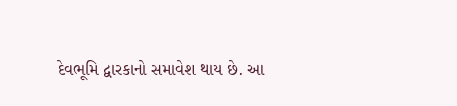દેવભૂમિ દ્વારકાનો સમાવેશ થાય છે. આ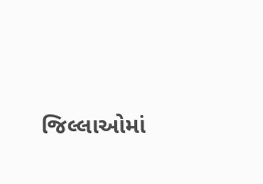જિલ્લાઓમાં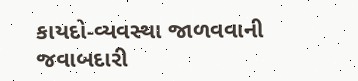કાયદો-વ્યવસ્થા જાળવવાની જવાબદારી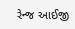રેન્જ આઈજી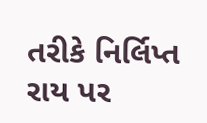તરીકે નિર્લિપ્ત રાય પર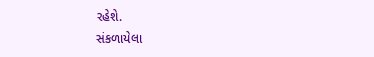રહેશે.
સંકળાયેલા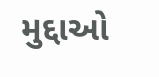મુદ્દાઓ